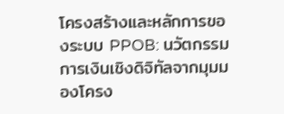โครงสร้างและหลักการของระบบ PPOB: นวัตกรรมการเงินเชิงดิจิทัลจากมุมมองโครง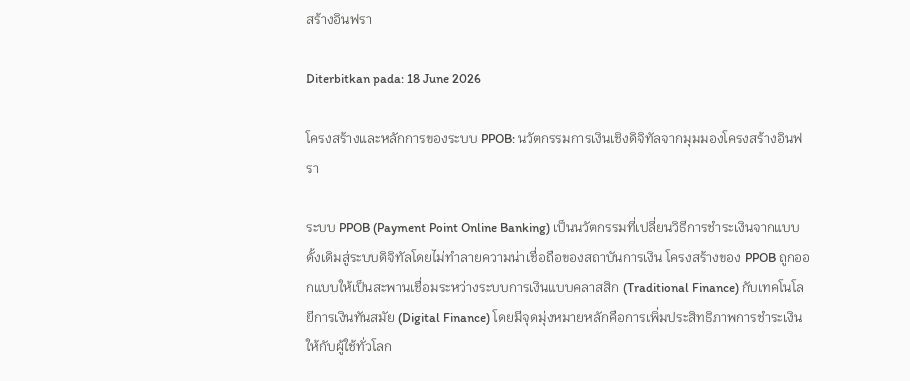สร้างอินฟรา

Diterbitkan pada: 18 June 2026

โครงสร้างและหลักการของระบบ PPOB: นวัตกรรมการเงินเชิงดิจิทัลจากมุมมองโครงสร้างอินฟรา

ระบบ PPOB (Payment Point Online Banking) เป็นนวัตกรรมที่เปลี่ยนวิธีการชำระเงินจากแบบดั้งเดิมสู่ระบบดิจิทัลโดยไม่ทำลายความน่าเชื่อถือของสถาบันการเงิน โครงสร้างของ PPOB ถูกออกแบบให้เป็นสะพานเชื่อมระหว่างระบบการเงินแบบคลาสสิก (Traditional Finance) กับเทคโนโลยีการเงินทันสมัย (Digital Finance) โดยมีจุดมุ่งหมายหลักคือการเพิ่มประสิทธิภาพการชำระเงินให้กับผู้ใช้ทั่วโลก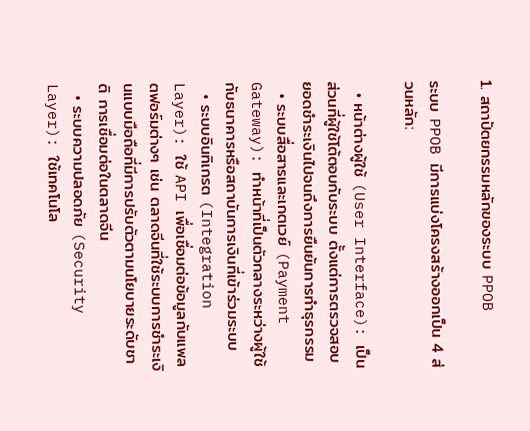1. สถาปัตยกรรมหลักของระบบ PPOB

ระบบ PPOB มีการแบ่งโครงสร้างออกเป็น 4 ส่วนหลัก:

  • หน้าต่างผู้ใช้ (User Interface): เป็นส่วนที่ผู้ใช้โต้ตอบกับระบบ ตั้งแต่การตรวจสอบยอดชำระเงินไปจนถึงการยืนยันการทำธุรกรรม
  • ระบบสื่อสารและเกตเวย์ (Payment Gateway): ทำหน้าที่เป็นตัวกลางระหว่างผู้ใช้กับธนาคารหรือสถาบันการเงินที่เข้าร่วมระบบ
  • ระบบอินทิเกรต (Integration Layer): ใช้ API เพื่อเชื่อมต่อข้อมูลกับแพลตฟอร์มต่างๆ เช่น ตลาดจีนที่ใช้ระบบการชำระเงินแบบมือถือที่มีการปรับตัวตามนโยบายระดับชาติ การเชื่อมต่อในตลาดจีน
  • ระบบความปลอดภัย (Security Layer): ใช้เทคโนโล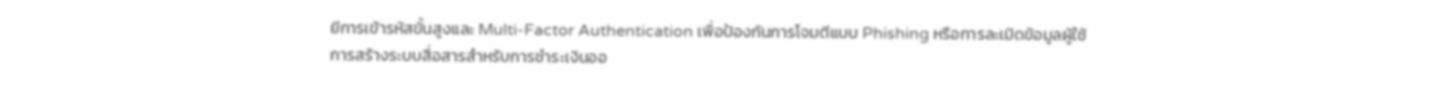ยีการเข้ารหัสขั้นสูงและ Multi-Factor Authentication เพื่อป้องกันการโจมตีแบบ Phishing หรือการละเมิดข้อมูลผู้ใช้
การสร้างระบบสื่อสารสำหรับการชำระเงินออ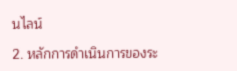นไลน์

2. หลักการดำเนินการของระ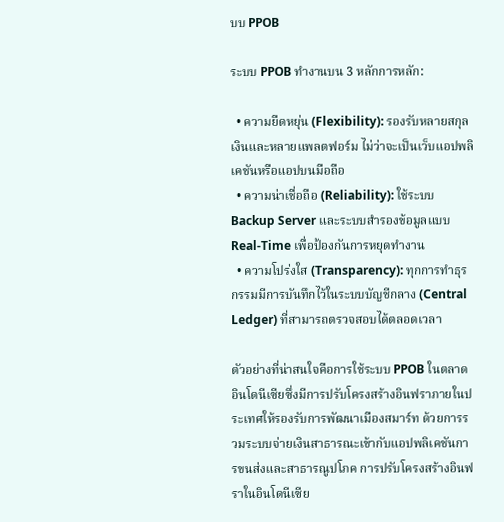บบ PPOB

ระบบ PPOB ทำงานบน 3 หลักการหลัก:

  • ความยืดหยุ่น (Flexibility): รองรับหลายสกุลเงินและหลายแพลตฟอร์ม ไม่ว่าจะเป็นเว็บแอปพลิเคชันหรือแอปบนมือถือ
  • ความน่าเชื่อถือ (Reliability): ใช้ระบบ Backup Server และระบบสำรองข้อมูลแบบ Real-Time เพื่อป้องกันการหยุดทำงาน
  • ความโปร่งใส (Transparency): ทุกการทำธุรกรรมมีการบันทึกไว้ในระบบบัญชีกลาง (Central Ledger) ที่สามารถตรวจสอบได้ตลอดเวลา

ตัวอย่างที่น่าสนใจคือการใช้ระบบ PPOB ในตลาดอินโดนีเซียซึ่งมีการปรับโครงสร้างอินฟราภายในประเทศให้รองรับการพัฒนาเมืองสมาร์ท ด้วยการรวมระบบจ่ายเงินสาธารณะเข้ากับแอปพลิเคชันการขนส่งและสาธารณูปโภค การปรับโครงสร้างอินฟราในอินโดนีเซีย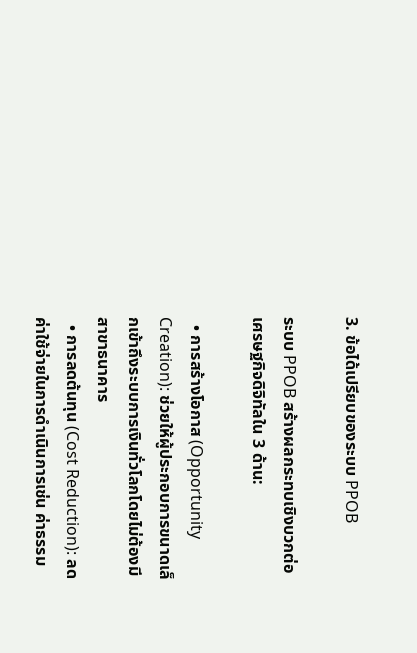3. ข้อได้เปรียบของระบบ PPOB

ระบบ PPOB สร้างผลกระทบเชิงบวกต่อเศรษฐกิจดิจิทัลใน 3 ด้าน:

  • การสร้างโอกาส (Opportunity Creation): ช่วยให้ผู้ประกอบการขนาดเล็กเข้าถึงระบบการเงินทั่วโลกโดยไม่ต้องมีสาขาธนาคาร
  • การลดต้นทุน (Cost Reduction): ลดค่าใช้จ่ายในการดำเนินการเช่น ค่าธรรม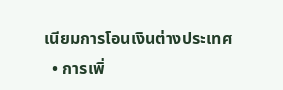เนียมการโอนเงินต่างประเทศ
  • การเพิ่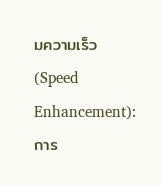มความเร็ว (Speed Enhancement): การ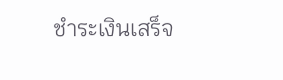ชำระเงินเสร็จ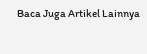Baca Juga Artikel Lainnya